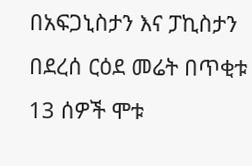በአፍጋኒስታን እና ፓኪስታን በደረሰ ርዕደ መሬት በጥቂቱ 13 ሰዎች ሞቱ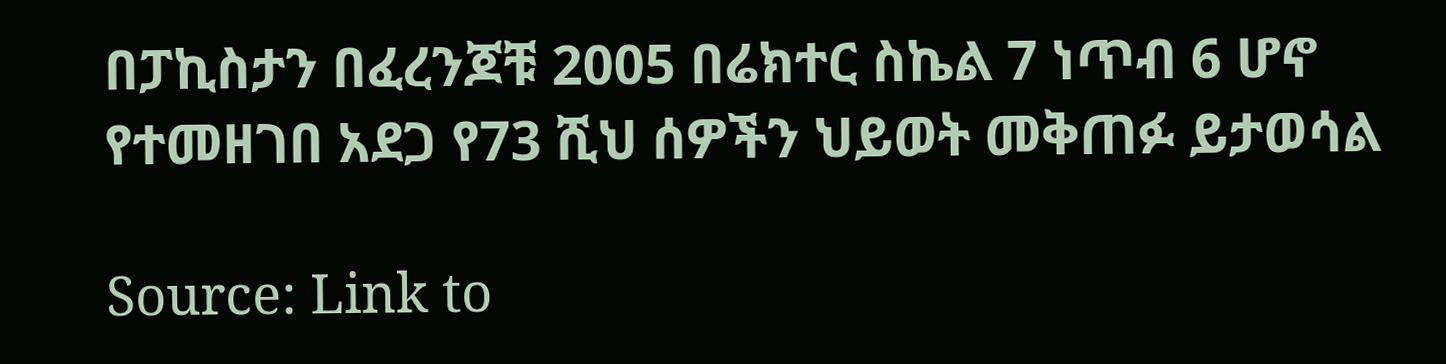በፓኪስታን በፈረንጆቹ 2005 በሬክተር ስኬል 7 ነጥብ 6 ሆኖ የተመዘገበ አደጋ የ73 ሺህ ሰዎችን ህይወት መቅጠፉ ይታወሳል

Source: Link to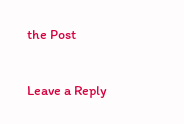the Post

Leave a Reply